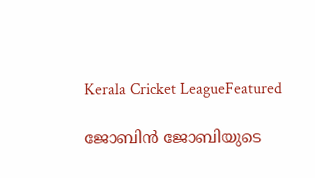Kerala Cricket LeagueFeatured

ജോബിൻ ജോബിയുടെ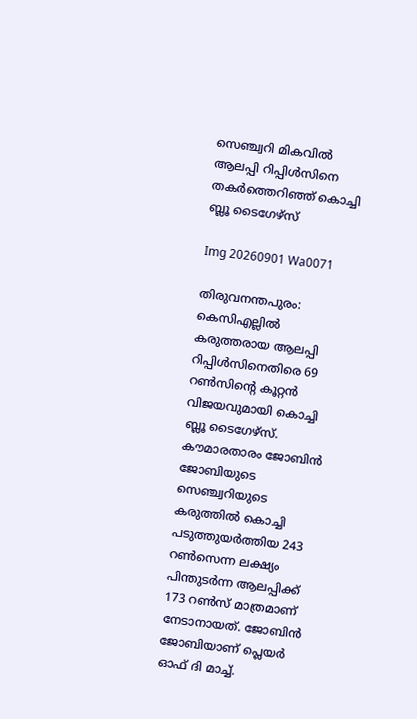സെഞ്ച്വറി മികവിൽ ആലപ്പി റിപ്പിൾസിനെ തകർത്തെറിഞ്ഞ് കൊച്ചി ബ്ലൂ ടൈഗേഴ്സ്

Img 20260901 Wa0071

തിരുവനന്തപുരം: കെസിഎല്ലിൽ കരുത്തരായ ആലപ്പി റിപ്പിൾസിനെതിരെ 69 റൺസിന്റെ കൂറ്റൻ വിജയവുമായി കൊച്ചി ബ്ലൂ ടൈഗേഴ്സ്. കൗമാരതാരം ജോബിൻ ജോബിയുടെ സെഞ്ച്വറിയുടെ കരുത്തിൽ കൊച്ചി പടുത്തുയർത്തിയ 243 റൺസെന്ന ലക്ഷ്യം പിന്തുട‍ർന്ന ആലപ്പിക്ക് 173 റൺസ് മാത്രമാണ് നേടാനായത്. ജോബിൻ ജോബിയാണ് പ്ലെയ‍ർ ഓഫ് ദി മാച്ച്.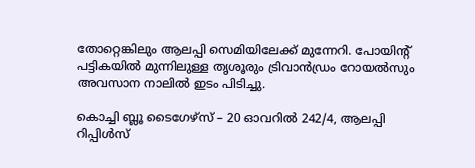തോറ്റെങ്കിലും ആലപ്പി സെമിയിലേക്ക് മുന്നേറി. പോയിൻ്റ് പട്ടികയിൽ മുന്നിലുള്ള തൃശൂരും ട്രിവാൻഡ്രം റോയൽസും അവസാന നാലിൽ ഇടം പിടിച്ചു.

കൊച്ചി ബ്ലൂ ടൈഗേഴ്സ് – 20 ഓവറിൽ 242/4, ആലപ്പി റിപ്പിൾസ്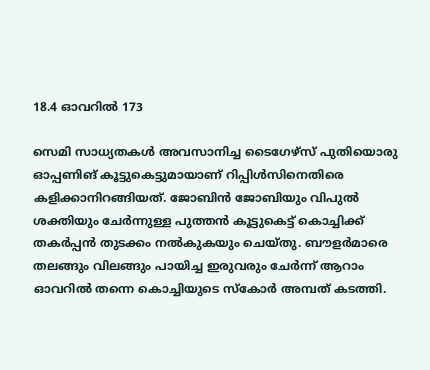18.4 ഓവറിൽ 173

സെമി സാധ്യതകൾ അവസാനിച്ച ടൈഗേഴ്സ് പുതിയൊരു ഓപ്പണിങ് കൂട്ടുകെട്ടുമായാണ് റിപ്പിൾസിനെതിരെ കളിക്കാനിറങ്ങിയത്. ജോബിൻ ജോബിയും വിപുൽ ശക്തിയും ചേർന്നുള്ള പുത്തൻ കൂട്ടുകെട്ട് കൊച്ചിക്ക് തകർപ്പൻ തുടക്കം നൽകുകയും ചെയ്തു. ബൗളർമാരെ തലങ്ങും വിലങ്ങും പായിച്ച ഇരുവരും ചേർന്ന് ആറാം ഓവറിൽ തന്നെ കൊച്ചിയുടെ സ്കോർ അമ്പത് കടത്തി.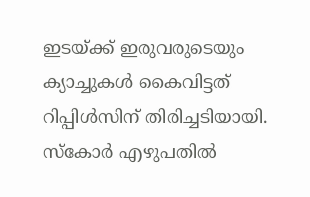ഇടയ്ക്ക് ഇരുവരുടെയും ക്യാച്ചുകൾ കൈവിട്ടത് റിപ്പിൾസിന് തിരിച്ചടിയായി. സ്കോർ എഴുപതിൽ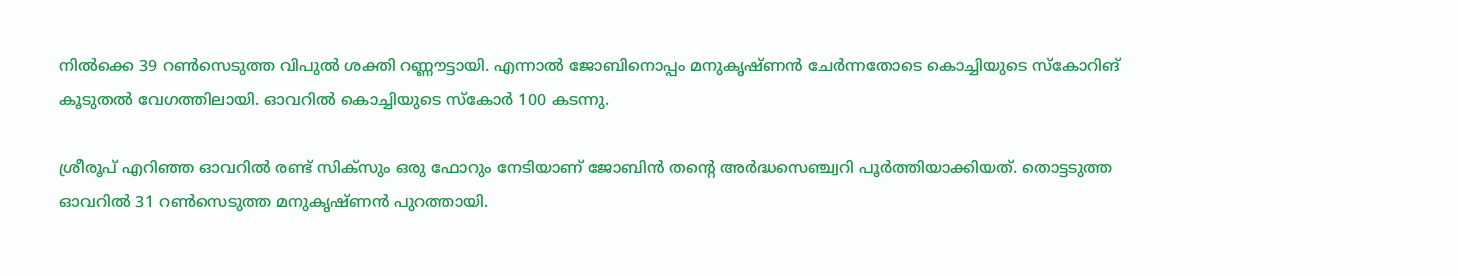നിൽക്കെ 39 റൺസെടുത്ത വിപുൽ ശക്തി റണ്ണൗട്ടായി. എന്നാൽ ജോബിനൊപ്പം മനുകൃഷ്ണൻ ചേർന്നതോടെ കൊച്ചിയുടെ സ്കോറിങ് കൂടുതൽ വേഗത്തിലായി. ഓവറിൽ കൊച്ചിയുടെ സ്കോർ 100 കടന്നു.

ശ്രീരൂപ് എറിഞ്ഞ ഓവറിൽ രണ്ട് സിക്സും ഒരു ഫോറും നേടിയാണ് ജോബിൻ തന്റെ അർദ്ധസെഞ്ച്വറി പൂർത്തിയാക്കിയത്. തൊട്ടടുത്ത ഓവറിൽ 31 റൺസെടുത്ത മനുകൃഷ്ണൻ പുറത്തായി.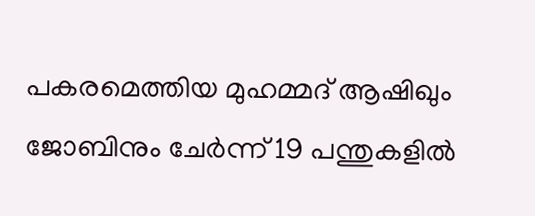പകരമെത്തിയ മുഹമ്മദ് ആഷിഖും ജോബിനും ചേർന്ന് 19 പന്തുകളിൽ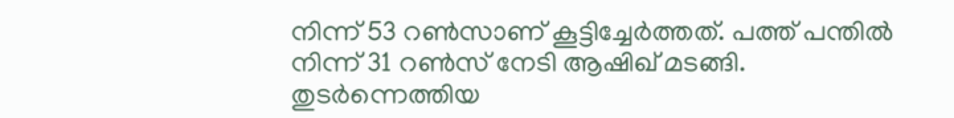നിന്ന് 53 റൺസാണ് കൂട്ടിച്ചേർത്തത്. പത്ത് പന്തിൽ നിന്ന് 31 റൺസ് നേടി ആഷിഖ് മടങ്ങി. തുടർന്നെത്തിയ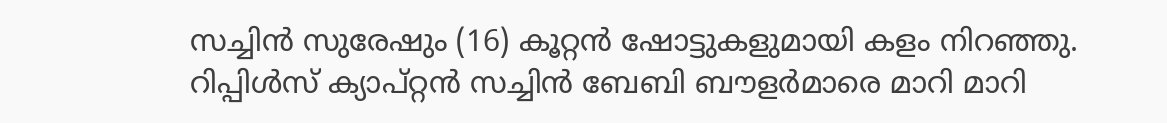സച്ചിൻ സുരേഷും (16) കൂറ്റൻ ഷോട്ടുകളുമായി കളം നിറഞ്ഞു. റിപ്പിൾസ് ക്യാപ്റ്റൻ സച്ചിൻ ബേബി ബൗളർമാരെ മാറി മാറി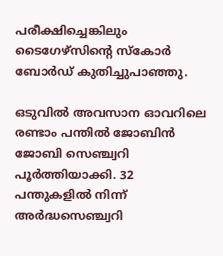പരീക്ഷിച്ചെങ്കിലും ടൈഗേഴ്സിന്റെ സ്കോർ ബോർഡ് കുതിച്ചുപാഞ്ഞു.

ഒടുവിൽ അവസാന ഓവറിലെ രണ്ടാം പന്തിൽ ജോബിൻ ജോബി സെഞ്ച്വറി പൂർത്തിയാക്കി. 32 പന്തുകളിൽ നിന്ന് അർദ്ധസെഞ്ച്വറി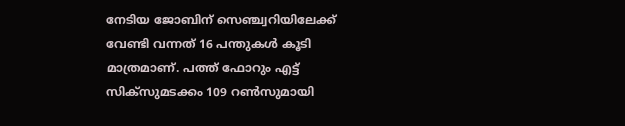നേടിയ ജോബിന് സെഞ്ച്വറിയിലേക്ക് വേണ്ടി വന്നത് 16 പന്തുകൾ കൂടി മാത്രമാണ്. പത്ത് ഫോറും എട്ട് സിക്സുമടക്കം 109 റൺസുമായി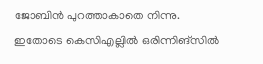ജോബിൻ പുറത്താകാതെ നിന്നു. ഇതോടെ കെസിഎല്ലിൽ ഒരിന്നിങ്സിൽ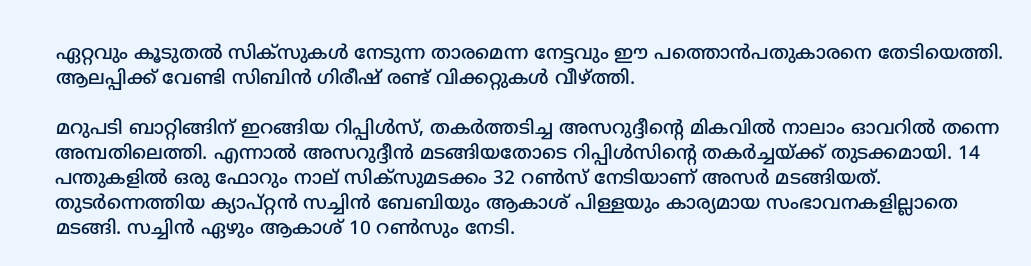ഏറ്റവും കൂടുതൽ സിക്സുകൾ നേടുന്ന താരമെന്ന നേട്ടവും ഈ പത്തൊൻപതുകാരനെ തേടിയെത്തി. ആലപ്പിക്ക് വേണ്ടി സിബിൻ ഗിരീഷ് രണ്ട് വിക്കറ്റുകൾ വീഴ്ത്തി.

മറുപടി ബാറ്റിങ്ങിന് ഇറങ്ങിയ റിപ്പിൾസ്, തകർത്തടിച്ച അസറുദ്ദീന്റെ മികവിൽ നാലാം ഓവറിൽ തന്നെ അമ്പതിലെത്തി. എന്നാൽ അസറുദ്ദീൻ മടങ്ങിയതോടെ റിപ്പിൾസിന്റെ തകർച്ചയ്ക്ക് തുടക്കമായി. 14 പന്തുകളിൽ ഒരു ഫോറും നാല് സിക്സുമടക്കം 32 റൺസ് നേടിയാണ് അസർ മടങ്ങിയത്. തുടർന്നെത്തിയ ക്യാപ്റ്റൻ സച്ചിൻ ബേബിയും ആകാശ് പിള്ളയും കാര്യമായ സംഭാവനകളില്ലാതെ മടങ്ങി. സച്ചിൻ ഏഴും ആകാശ് 10 റൺസും നേടി.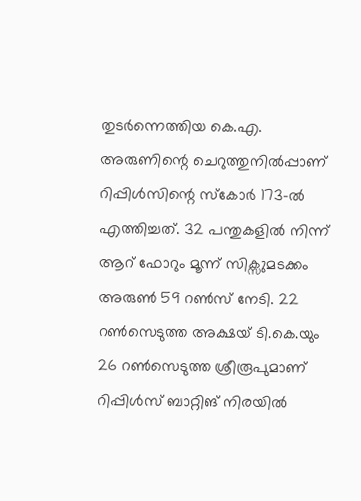തുടർന്നെത്തിയ കെ.എ. അരുണിന്റെ ചെറുത്തുനിൽപ്പാണ് റിപ്പിൾസിന്റെ സ്കോർ 173-ൽ എത്തിച്ചത്. 32 പന്തുകളിൽ നിന്ന് ആറ് ഫോറും മൂന്ന് സിക്സുമടക്കം അരുൺ 59 റൺസ് നേടി. 22 റൺസെടുത്ത അക്ഷയ് ടി.കെ.യും 26 റൺസെടുത്ത ശ്രീരൂപുമാണ് റിപ്പിൾസ് ബാറ്റിങ് നിരയിൽ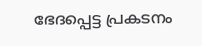ഭേദപ്പെട്ട പ്രകടനം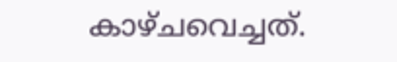കാഴ്ചവെച്ചത്.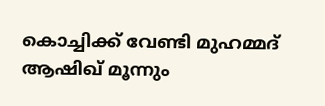കൊച്ചിക്ക് വേണ്ടി മുഹമ്മദ് ആഷിഖ് മൂന്നും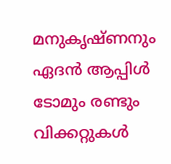മനുകൃഷ്ണനും ഏദൻ ആപ്പിൾ ടോമും രണ്ടും വിക്കറ്റുകൾ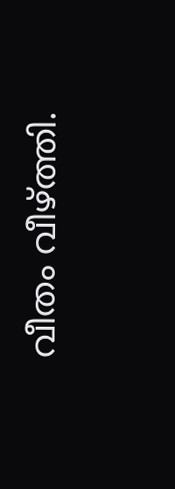വീതം വീഴ്ത്തി.